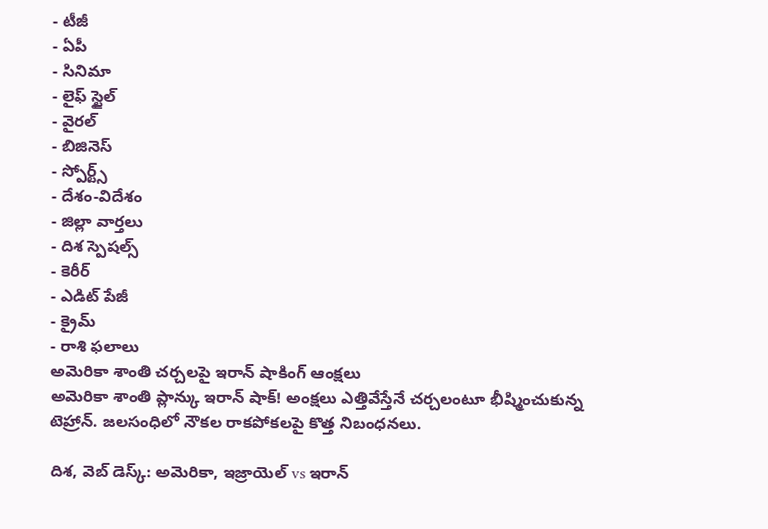- టీజీ
- ఏపీ
- సినిమా
- లైఫ్ స్టైల్
- వైరల్
- బిజినెస్
- స్పోర్ట్స్
- దేశం-విదేశం
- జిల్లా వార్తలు
- దిశ స్పెషల్స్
- కెరీర్
- ఎడిట్ పేజీ
- క్రైమ్
- రాశి ఫలాలు
అమెరికా శాంతి చర్చలపై ఇరాన్ షాకింగ్ ఆంక్షలు
అమెరికా శాంతి ప్లాన్కు ఇరాన్ షాక్! అంక్షలు ఎత్తివేస్తేనే చర్చలంటూ భీష్మించుకున్న టెహ్రాన్. జలసంధిలో నౌకల రాకపోకలపై కొత్త నిబంధనలు.

దిశ, వెబ్ డెస్క్: అమెరికా, ఇజ్రాయెల్ vs ఇరాన్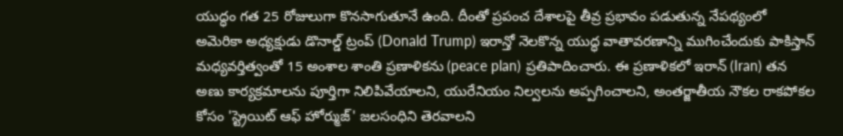యుద్ధం గత 25 రోజులుగా కొనసాగుతూనే ఉంది. దీంతో ప్రపంచ దేశాలపై తీవ్ర ప్రభావం పడుతున్న నేపథ్యంలో అమెరికా అధ్యక్షుడు డొనాల్డ్ ట్రంప్ (Donald Trump) ఇరాన్తో నెలకొన్న యుద్ధ వాతావరణాన్ని ముగించేందుకు పాకిస్తాన్ మధ్యవర్తిత్వంతో 15 అంశాల శాంతి ప్రణాళికను (peace plan) ప్రతిపాదించారు. ఈ ప్రణాళికలో ఇరాన్ (Iran) తన అణు కార్యక్రమాలను పూర్తిగా నిలిపివేయాలని, యురేనియం నిల్వలను అప్పగించాలని, అంతర్జాతీయ నౌకల రాకపోకల కోసం 'స్ట్రెయిట్ ఆఫ్ హోర్ముజ్' జలసంధిని తెరవాలని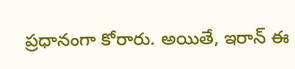ప్రధానంగా కోరారు. అయితే, ఇరాన్ ఈ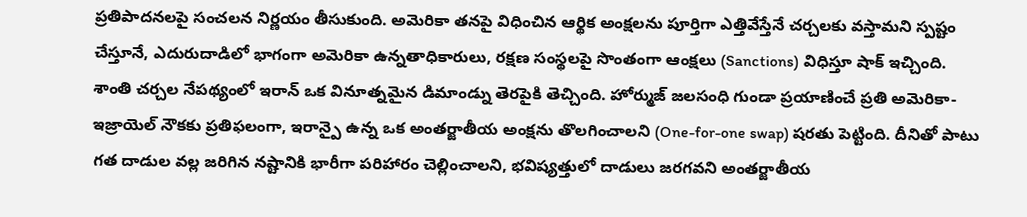ప్రతిపాదనలపై సంచలన నిర్ణయం తీసుకుంది. అమెరికా తనపై విధించిన ఆర్థిక అంక్షలను పూర్తిగా ఎత్తివేస్తేనే చర్చలకు వస్తామని స్పష్టం చేస్తూనే, ఎదురుదాడిలో భాగంగా అమెరికా ఉన్నతాధికారులు, రక్షణ సంస్థలపై సొంతంగా ఆంక్షలు (Sanctions) విధిస్తూ షాక్ ఇచ్చింది.
శాంతి చర్చల నేపథ్యంలో ఇరాన్ ఒక వినూత్నమైన డిమాండ్ను తెరపైకి తెచ్చింది. హోర్ముజ్ జలసంధి గుండా ప్రయాణించే ప్రతి అమెరికా- ఇజ్రాయెల్ నౌకకు ప్రతిఫలంగా, ఇరాన్పై ఉన్న ఒక అంతర్జాతీయ అంక్షను తొలగించాలని (One-for-one swap) షరతు పెట్టింది. దీనితో పాటు గత దాడుల వల్ల జరిగిన నష్టానికి భారీగా పరిహారం చెల్లించాలని, భవిష్యత్తులో దాడులు జరగవని అంతర్జాతీయ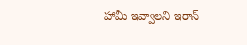హామీ ఇవ్వాలని ఇరాన్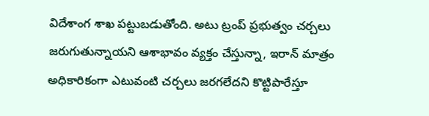విదేశాంగ శాఖ పట్టుబడుతోంది. అటు ట్రంప్ ప్రభుత్వం చర్చలు జరుగుతున్నాయని ఆశాభావం వ్యక్తం చేస్తున్నా, ఇరాన్ మాత్రం అధికారికంగా ఎటువంటి చర్చలు జరగలేదని కొట్టిపారేస్తూ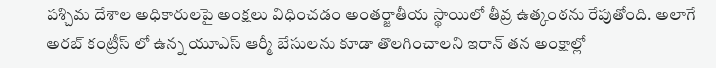పశ్చిమ దేశాల అధికారులపై అంక్షలు విధించడం అంతర్జాతీయ స్థాయిలో తీవ్ర ఉత్కంఠను రేపుతోంది. అలాగే అరబ్ కంట్రీస్ లో ఉన్న యూఎస్ ఆర్మీ బేసులను కూడా తొలగించాలని ఇరాన్ తన అంక్షాల్లో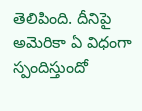తెలిపింది. దీనిపై అమెరికా ఏ విధంగా స్పందిస్తుందో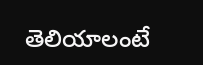తెలియాలంటే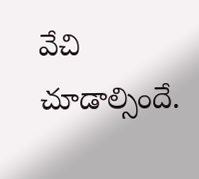వేచి చూడాల్సిందే.